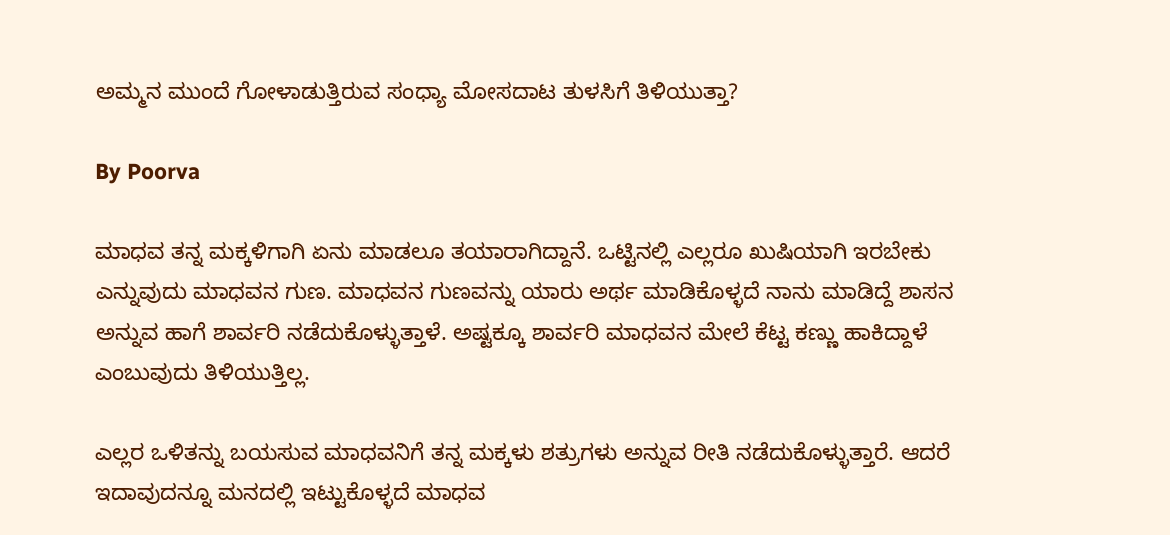ಅಮ್ಮನ ಮುಂದೆ ಗೋಳಾಡುತ್ತಿರುವ ಸಂಧ್ಯಾ ಮೋಸದಾಟ ತುಳಸಿಗೆ ತಿಳಿಯುತ್ತಾ?

By Poorva

ಮಾಧವ ತನ್ನ ಮಕ್ಕಳಿಗಾಗಿ ಏನು ಮಾಡಲೂ ತಯಾರಾಗಿದ್ದಾನೆ. ಒಟ್ಟಿನಲ್ಲಿ ಎಲ್ಲರೂ ಖುಷಿಯಾಗಿ ಇರಬೇಕು ಎನ್ನುವುದು ಮಾಧವನ ಗುಣ. ಮಾಧವನ ಗುಣವನ್ನು ಯಾರು ಅರ್ಥ ಮಾಡಿಕೊಳ್ಳದೆ ನಾನು ಮಾಡಿದ್ದೆ ಶಾಸನ ಅನ್ನುವ ಹಾಗೆ ಶಾರ್ವರಿ ನಡೆದುಕೊಳ್ಳುತ್ತಾಳೆ. ಅಷ್ಟಕ್ಕೂ ಶಾರ್ವರಿ ಮಾಧವನ ಮೇಲೆ ಕೆಟ್ಟ ಕಣ್ಣು ಹಾಕಿದ್ದಾಳೆ ಎಂಬುವುದು ತಿಳಿಯುತ್ತಿಲ್ಲ.

ಎಲ್ಲರ ಒಳಿತನ್ನು ಬಯಸುವ ಮಾಧವನಿಗೆ ತನ್ನ ಮಕ್ಕಳು ಶತ್ರುಗಳು ಅನ್ನುವ ರೀತಿ ನಡೆದುಕೊಳ್ಳುತ್ತಾರೆ. ಆದರೆ ಇದಾವುದನ್ನೂ ಮನದಲ್ಲಿ ಇಟ್ಟುಕೊಳ್ಳದೆ ಮಾಧವ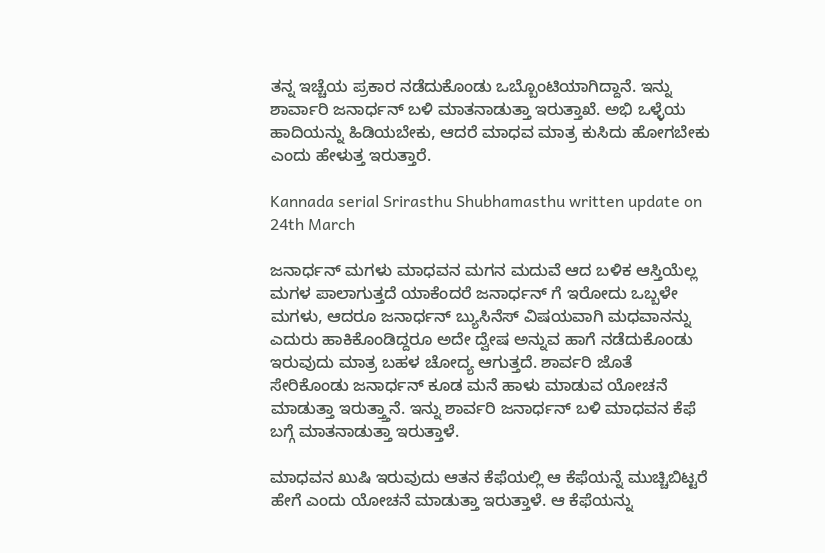ತನ್ನ ಇಚ್ಚೆಯ ಪ್ರಕಾರ ನಡೆದುಕೊಂಡು ಒಬ್ಬೊಂಟಿಯಾಗಿದ್ದಾನೆ. ಇನ್ನು ಶಾರ್ವಾರಿ ಜನಾರ್ಧನ್ ಬಳಿ ಮಾತನಾಡುತ್ತಾ ಇರುತ್ತಾಖೆ. ಅಭಿ ಒಳ್ಳೆಯ ಹಾದಿಯನ್ನು ಹಿಡಿಯಬೇಕು, ಆದರೆ ಮಾಧವ ಮಾತ್ರ ಕುಸಿದು ಹೋಗಬೇಕು ಎಂದು ಹೇಳುತ್ತ ಇರುತ್ತಾರೆ.

Kannada serial Srirasthu Shubhamasthu written update on 24th March

ಜನಾರ್ಧನ್ ಮಗಳು ಮಾಧವನ ಮಗನ ಮದುವೆ ಆದ ಬಳಿಕ ಆಸ್ತಿಯೆಲ್ಲ ಮಗಳ ಪಾಲಾಗುತ್ತದೆ ಯಾಕೆಂದರೆ ಜನಾರ್ಧನ್ ಗೆ ಇರೋದು ಒಬ್ಬಳೇ ಮಗಳು, ಆದರೂ ಜನಾರ್ಧನ್ ಬ್ಯುಸಿನೆಸ್ ವಿಷಯವಾಗಿ ಮಧವಾನನ್ನು ಎದುರು ಹಾಕಿಕೊಂಡಿದ್ದರೂ ಅದೇ ದ್ವೇಷ ಅನ್ನುವ ಹಾಗೆ ನಡೆದುಕೊಂಡು ಇರುವುದು ಮಾತ್ರ ಬಹಳ ಚೋದ್ಯ ಆಗುತ್ತದೆ. ಶಾರ್ವರಿ ಜೊತೆ ಸೇರಿಕೊಂಡು ಜನಾರ್ಧನ್ ಕೂಡ ಮನೆ ಹಾಳು ಮಾಡುವ ಯೋಚನೆ ಮಾಡುತ್ತಾ ಇರುತ್ತ್ತಾನೆ. ಇನ್ನು ಶಾರ್ವರಿ ಜನಾರ್ಧನ್ ಬಳಿ ಮಾಧವನ ಕೆಫೆ ಬಗ್ಗೆ ಮಾತನಾಡುತ್ತಾ ಇರುತ್ತಾಳೆ.

ಮಾಧವನ ಖುಷಿ ಇರುವುದು ಆತನ ಕೆಫೆಯಲ್ಲಿ ಆ ಕೆಫೆಯನ್ನೆ ಮುಚ್ಚಿಬಿಟ್ಟರೆ ಹೇಗೆ ಎಂದು ಯೋಚನೆ ಮಾಡುತ್ತಾ ಇರುತ್ತಾಳೆ. ಆ ಕೆಫೆಯನ್ನು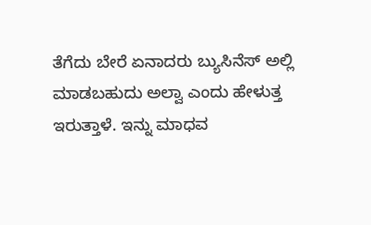ತೆಗೆದು ಬೇರೆ ಏನಾದರು ಬ್ಯುಸಿನೆಸ್ ಅಲ್ಲಿ ಮಾಡಬಹುದು ಅಲ್ವಾ ಎಂದು ಹೇಳುತ್ತ ಇರುತ್ತಾಳೆ. ಇನ್ನು ಮಾಧವ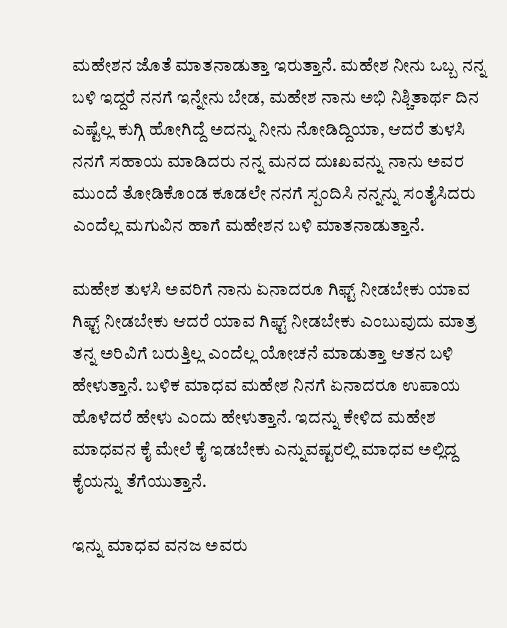ಮಹೇಶನ ಜೊತೆ ಮಾತನಾಡುತ್ತಾ ಇರುತ್ತಾನೆ. ಮಹೇಶ ನೀನು ಒಬ್ಬ ನನ್ನ ಬಳಿ ಇದ್ದರೆ ನನಗೆ ಇನ್ನೇನು ಬೇಡ, ಮಹೇಶ ನಾನು ಅಭಿ ನಿಶ್ಚಿತಾರ್ಥ ದಿನ ಎಷ್ಟೆಲ್ಲ ಕುಗ್ಗಿ ಹೋಗಿದ್ದೆ ಅದನ್ನು ನೀನು ನೋಡಿದ್ದಿಯಾ, ಆದರೆ ತುಳಸಿ ನನಗೆ ಸಹಾಯ ಮಾಡಿದರು ನನ್ನ ಮನದ ದುಃಖವನ್ನು ನಾನು ಅವರ ಮುಂದೆ ತೋಡಿಕೊಂಡ ಕೂಡಲೇ ನನಗೆ ಸ್ಪಂದಿಸಿ ನನ್ನನ್ನು ಸಂತೈಸಿದರು ಎಂದೆಲ್ಲ ಮಗುವಿನ ಹಾಗೆ ಮಹೇಶನ ಬಳಿ ಮಾತನಾಡುತ್ತಾನೆ.

ಮಹೇಶ ತುಳಸಿ ಅವರಿಗೆ ನಾನು ಏನಾದರೂ ಗಿಫ್ಟ್ ನೀಡಬೇಕು ಯಾವ ಗಿಫ್ಟ್ ನೀಡಬೇಕು ಆದರೆ ಯಾವ ಗಿಫ್ಟ್ ನೀಡಬೇಕು ಎಂಬುವುದು ಮಾತ್ರ ತನ್ನ ಅರಿವಿಗೆ ಬರುತ್ತಿಲ್ಲ ಎಂದೆಲ್ಲ ಯೋಚನೆ ಮಾಡುತ್ತಾ ಆತನ ಬಳಿ ಹೇಳುತ್ತಾನೆ. ಬಳಿಕ ಮಾಧವ ಮಹೇಶ ನಿನಗೆ ಏನಾದರೂ ಉಪಾಯ ಹೊಳೆದರೆ ಹೇಳು ಎಂದು ಹೇಳುತ್ತಾನೆ. ಇದನ್ನು ಕೇಳಿದ ಮಹೇಶ ಮಾಧವನ ಕೈ ಮೇಲೆ ಕೈ ಇಡಬೇಕು ಎನ್ನುವಷ್ಟರಲ್ಲಿ ಮಾಧವ ಅಲ್ಲಿದ್ದ ಕೈಯನ್ನು ತೆಗೆಯುತ್ತಾನೆ.

ಇನ್ನು ಮಾಧವ ವನಜ ಅವರು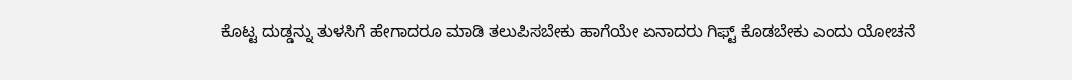ಕೊಟ್ಟ ದುಡ್ಡನ್ನು ತುಳಸಿಗೆ ಹೇಗಾದರೂ ಮಾಡಿ ತಲುಪಿಸಬೇಕು ಹಾಗೆಯೇ ಏನಾದರು ಗಿಫ್ಟ್ ಕೊಡಬೇಕು ಎಂದು ಯೋಚನೆ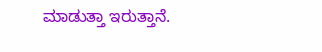ಮಾಡುತ್ತಾ ಇರುತ್ತಾನೆ.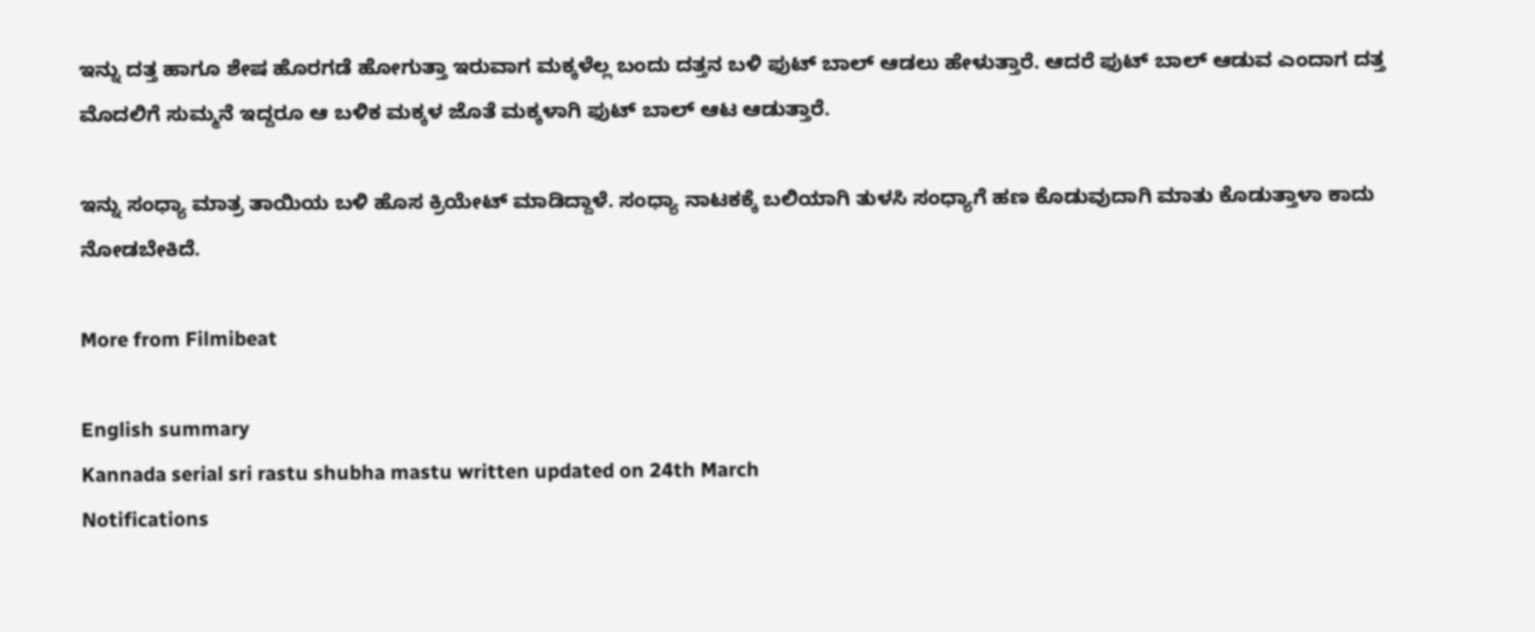ಇನ್ನು ದತ್ತ ಹಾಗೂ ಶೇಷ ಹೊರಗಡೆ ಹೋಗುತ್ತಾ ಇರುವಾಗ ಮಕ್ಕಳೆಲ್ಲ ಬಂದು ದತ್ತನ ಬಳಿ ಫುಟ್ ಬಾಲ್ ಆಡಲು ಹೇಳುತ್ತಾರೆ. ಆದರೆ ಫುಟ್ ಬಾಲ್ ಆಡುವ ಎಂದಾಗ ದತ್ತ ಮೊದಲಿಗೆ ಸುಮ್ಮನೆ ಇದ್ದರೂ ಆ ಬಳಿಕ ಮಕ್ಕಳ ಜೊತೆ ಮಕ್ಕಳಾಗಿ ಫುಟ್ ಬಾಲ್ ಆಟ ಆಡುತ್ತಾರೆ.

ಇನ್ನು ಸಂಧ್ಯಾ ಮಾತ್ರ ತಾಯಿಯ ಬಳಿ ಹೊಸ ಕ್ರಿಯೇಟ್ ಮಾಡಿದ್ದಾಳೆ. ಸಂಧ್ಯಾ ನಾಟಕಕ್ಕೆ ಬಲಿಯಾಗಿ ತುಳಸಿ ಸಂಧ್ಯಾಗೆ ಹಣ ಕೊಡುವುದಾಗಿ ಮಾತು ಕೊಡುತ್ತಾಳಾ ಕಾದು ನೋಡಬೇಕಿದೆ.

More from Filmibeat

English summary
Kannada serial sri rastu shubha mastu written updated on 24th March
Notifications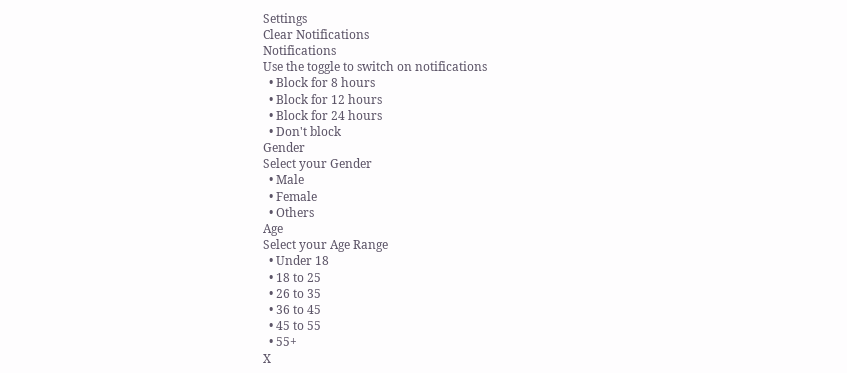Settings
Clear Notifications
Notifications
Use the toggle to switch on notifications
  • Block for 8 hours
  • Block for 12 hours
  • Block for 24 hours
  • Don't block
Gender
Select your Gender
  • Male
  • Female
  • Others
Age
Select your Age Range
  • Under 18
  • 18 to 25
  • 26 to 35
  • 36 to 45
  • 45 to 55
  • 55+
X